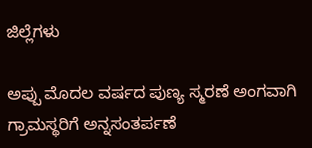ಜಿಲ್ಲೆಗಳು

ಅಪ್ಪು ಮೊದಲ ವರ್ಷದ ಪುಣ್ಯ ಸ್ಮರಣೆ ಅಂಗವಾಗಿ ಗ್ರಾಮಸ್ಥರಿಗೆ ಅನ್ನಸಂತರ್ಪಣೆ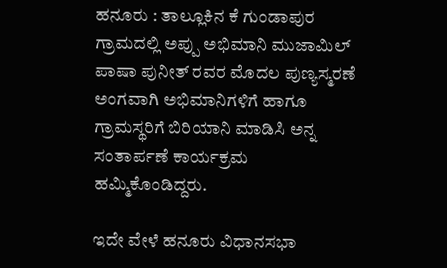ಹನೂರು : ತಾಲ್ಲೂಕಿನ ಕೆ ಗುಂಡಾಪುರ ಗ್ರಾಮದಲ್ಲಿ ಅಪ್ಪು ಅಭಿಮಾನಿ ಮುಜಾಮಿಲ್ ಪಾಷಾ ಪುನೀತ್ ರವರ ಮೊದಲ ಪುಣ್ಯಸ್ಮರಣೆ ಅಂಗವಾಗಿ ಅಭಿಮಾನಿಗಳಿಗೆ ಹಾಗೂ ಗ್ರಾಮಸ್ಥರಿಗೆ ಬಿರಿಯಾನಿ ಮಾಡಿಸಿ ಅನ್ನ ಸಂತಾರ್ಪಣೆ ಕಾರ್ಯಕ್ರಮ ಹಮ್ಮಿಕೊಂಡಿದ್ದರು.

ಇದೇ ವೇಳೆ ಹನೂರು ವಿಧಾನಸಭಾ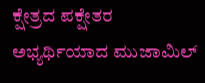ಕ್ಷೇತ್ರದ ಪಕ್ಷೇತರ ಅಭ್ಯರ್ಥಿಯಾದ ಮುಜಾಮಿಲ್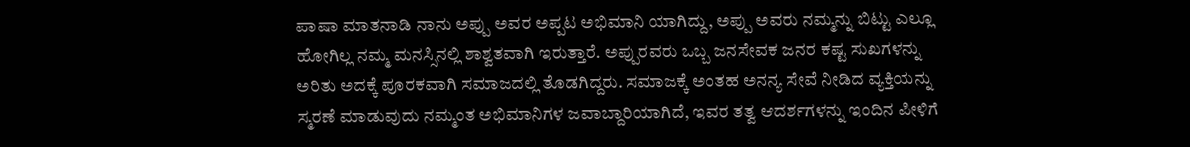ಪಾಷಾ ಮಾತನಾಡಿ ನಾನು ಅಪ್ಪು ಅವರ ಅಪ್ಪಟ ಅಭಿಮಾನಿ ಯಾಗಿದ್ದು, ಅಪ್ಪು ಅವರು ನಮ್ಮನ್ನು ಬಿಟ್ಟು ಎಲ್ಲೂ ಹೋಗಿಲ್ಲ ನಮ್ಮ ಮನಸ್ಸಿನಲ್ಲಿ ಶಾಶ್ವತವಾಗಿ ಇರುತ್ತಾರೆ. ಅಪ್ಪುರವರು ಒಬ್ಬ ಜನಸೇವಕ ಜನರ ಕಷ್ಟ ಸುಖಗಳನ್ನು ಅರಿತು ಅದಕ್ಕೆ ಪೂರಕವಾಗಿ ಸಮಾಜದಲ್ಲಿ ತೊಡಗಿದ್ದರು. ಸಮಾಜಕ್ಕೆ ಅಂತಹ ಅನನ್ಯ ಸೇವೆ ನೀಡಿದ ವ್ಯಕ್ತಿಯನ್ನು ಸ್ಮರಣೆ ಮಾಡುವುದು ನಮ್ಮಂತ ಅಭಿಮಾನಿಗಳ ಜವಾಬ್ದಾರಿಯಾಗಿದೆ, ಇವರ ತತ್ವ ಆದರ್ಶಗಳನ್ನು ಇಂದಿನ ಪೀಳಿಗೆ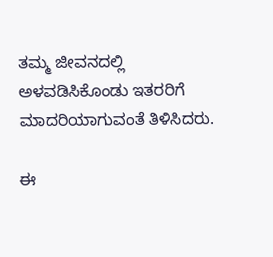ತಮ್ಮ ಜೀವನದಲ್ಲಿ ಅಳವಡಿಸಿಕೊಂಡು ಇತರರಿಗೆ ಮಾದರಿಯಾಗುವಂತೆ ತಿಳಿಸಿದರು.

ಈ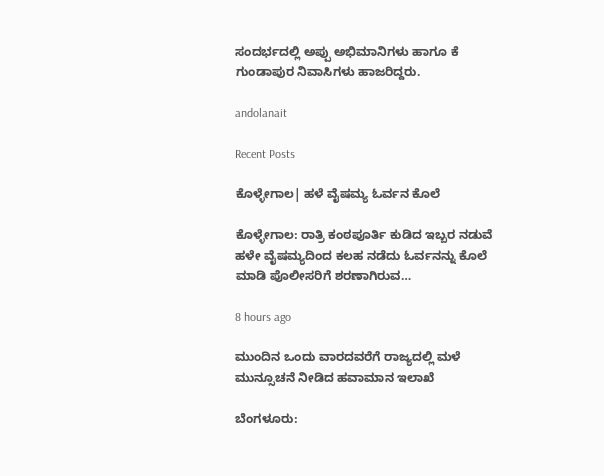ಸಂದರ್ಭದಲ್ಲಿ ಅಪ್ಪು ಅಭಿಮಾನಿಗಳು ಹಾಗೂ ಕೆ ಗುಂಡಾಪುರ ನಿವಾಸಿಗಳು ಹಾಜರಿದ್ದರು.

andolanait

Recent Posts

ಕೊಳ್ಳೇಗಾಲ| ಹಳೆ ವೈಷಮ್ಯ ಓರ್ವನ ಕೊಲೆ

ಕೊಳ್ಳೇಗಾಲ: ರಾತ್ರಿ ಕಂಠಪೂರ್ತಿ ಕುಡಿದ ಇಬ್ಬರ ನಡುವೆ ಹಳೇ ವೈಷಮ್ಯದಿಂದ ಕಲಹ ನಡೆದು ಓರ್ವನನ್ನು ಕೊಲೆ ಮಾಡಿ ಪೊಲೀಸರಿಗೆ ಶರಣಾಗಿರುವ…

8 hours ago

ಮುಂದಿನ ಒಂದು ವಾರದವರೆಗೆ ರಾಜ್ಯದಲ್ಲಿ ಮಳೆ ಮುನ್ಸೂಚನೆ ನೀಡಿದ ಹವಾಮಾನ ಇಲಾಖೆ

ಬೆಂಗಳೂರು: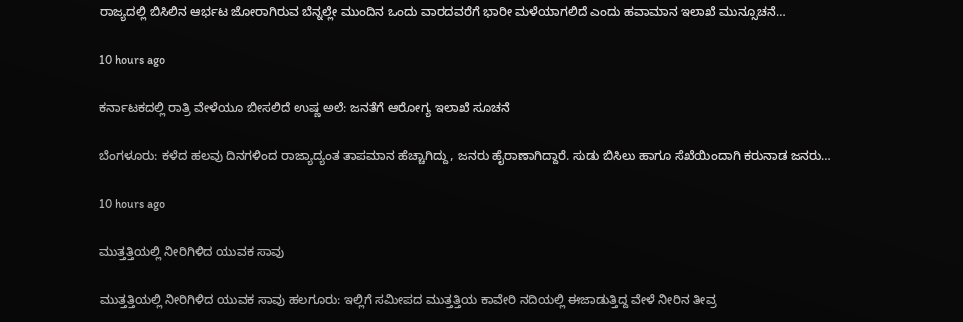ರಾಜ್ಯದಲ್ಲಿ ಬಿಸಿಲಿನ ಆರ್ಭಟ ಜೋರಾಗಿರುವ ಬೆನ್ನಲ್ಲೇ ಮುಂದಿನ ಒಂದು ವಾರದವರೆಗೆ ಭಾರೀ ಮಳೆಯಾಗಲಿದೆ ಎಂದು ಹವಾಮಾನ ಇಲಾಖೆ ಮುನ್ಸೂಚನೆ…

10 hours ago

ಕರ್ನಾಟಕದಲ್ಲಿ ರಾತ್ರಿ ವೇಳೆಯೂ ಬೀಸಲಿದೆ ಉಷ್ಣ ಅಲೆ: ಜನತೆಗೆ ಆರೋಗ್ಯ ಇಲಾಖೆ ಸೂಚನೆ

ಬೆಂಗಳೂರು: ಕಳೆದ ಹಲವು ದಿನಗಳಿಂದ ರಾಜ್ಯಾದ್ಯಂತ ತಾಪಮಾನ ಹೆಚ್ಚಾಗಿದ್ದು, ಜನರು ಹೈರಾಣಾಗಿದ್ದಾರೆ. ಸುಡು ಬಿಸಿಲು ಹಾಗೂ ಸೆಖೆಯಿಂದಾಗಿ ಕರುನಾಡ ಜನರು…

10 hours ago

ಮುತ್ತತ್ತಿಯಲ್ಲಿ ನೀರಿಗಿಳಿದ ಯುವಕ ಸಾವು

ಮುತ್ತತ್ತಿಯಲ್ಲಿ ನೀರಿಗಿಳಿದ ಯುವಕ ಸಾವು ಹಲಗೂರು: ಇಲ್ಲಿಗೆ ಸಮೀಪದ ಮುತ್ತತ್ತಿಯ ಕಾವೇರಿ ನದಿಯಲ್ಲಿ ಈಜಾಡುತ್ತಿದ್ದ ವೇಳೆ ನೀರಿನ ತೀವ್ರ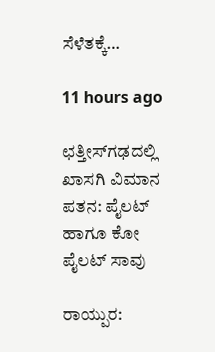ಸೆಳೆತಕ್ಕೆ…

11 hours ago

ಛತ್ತೀಸ್‌ಗಢದಲ್ಲಿ ಖಾಸಗಿ ವಿಮಾನ ಪತನ: ಪೈಲಟ್‌ ಹಾಗೂ ಕೋ ಪೈಲಟ್‌ ಸಾವು

ರಾಯ್ಪುರ: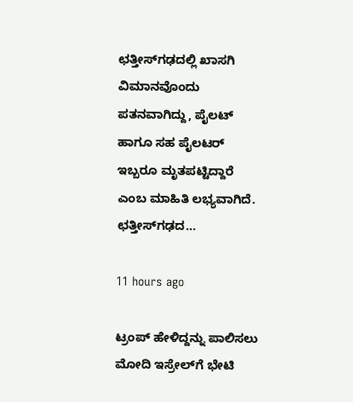ಛತ್ತೀಸ್‌ಗಢದಲ್ಲಿ ಖಾಸಗಿ ವಿಮಾನವೊಂದು ಪತನವಾಗಿದ್ದು, ಪೈಲಟ್‌ ಹಾಗೂ ಸಹ ಪೈಲಟರ್‌ ಇಬ್ಬರೂ ಮೃತಪಟ್ಟಿದ್ದಾರೆ ಎಂಬ ಮಾಹಿತಿ ಲಭ್ಯವಾಗಿದೆ. ಛತ್ತೀಸ್‌ಗಢದ…

11 hours ago

ಟ್ರಂಪ್‌ ಹೇಳಿದ್ದನ್ನು ಪಾಲಿಸಲು ಮೋದಿ ಇಸ್ರೇಲ್‌ಗೆ ಭೇಟಿ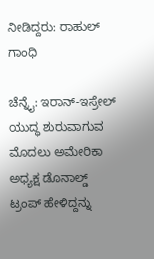ನೀಡಿದ್ದರು: ರಾಹುಲ್‌ ಗಾಂಧಿ

ಚೆನ್ನೈ: ಇರಾನ್-ಇಸ್ರೇಲ್‌ ಯುದ್ಧ ಶುರುವಾಗುವ ಮೊದಲು ಅಮೇರಿಕಾ ಅಧ್ಯಕ್ಷ ಡೊನಾಲ್ಡ್‌ ಟ್ರಂಪ್‌ ಹೇಳಿದ್ದನ್ನು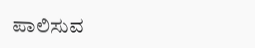ಪಾಲಿಸುವ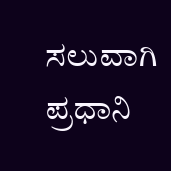ಸಲುವಾಗಿ ಪ್ರಧಾನಿ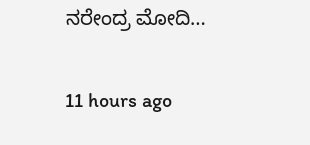ನರೇಂದ್ರ ಮೋದಿ…

11 hours ago